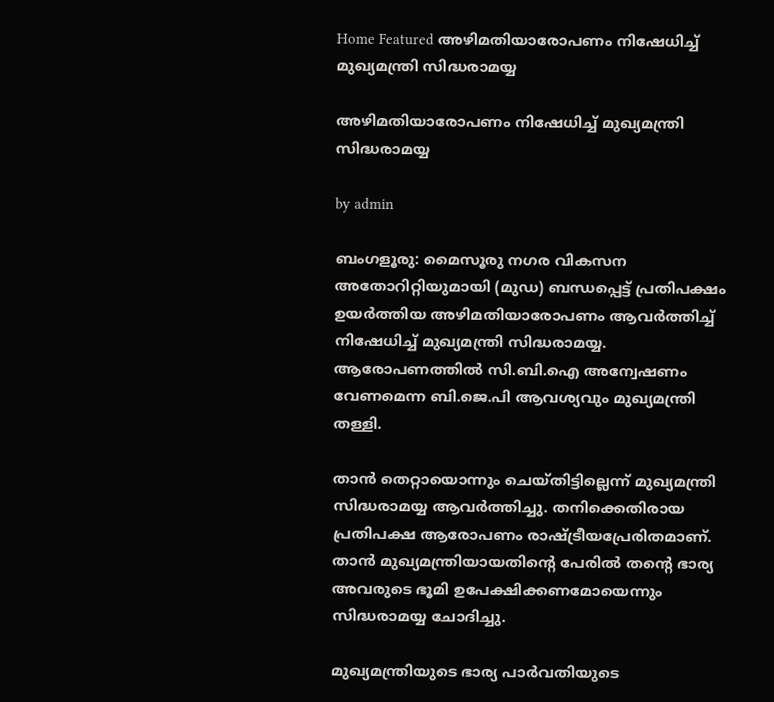Home Featured അഴിമതിയാരോപണം നിഷേധിച്ച്‌ മുഖ്യമന്ത്രി സിദ്ധരാമയ്യ

അഴിമതിയാരോപണം നിഷേധിച്ച്‌ മുഖ്യമന്ത്രി സിദ്ധരാമയ്യ

by admin

ബംഗളൂരു: മൈസൂരു നഗര വികസന അതോറിറ്റിയുമായി (മുഡ) ബന്ധപ്പെട്ട് പ്രതിപക്ഷം ഉയർത്തിയ അഴിമതിയാരോപണം ആവർത്തിച്ച്‌ നിഷേധിച്ച്‌ മുഖ്യമന്ത്രി സിദ്ധരാമയ്യ. ആരോപണത്തില്‍ സി.ബി.ഐ അന്വേഷണം വേണമെന്ന ബി.ജെ.പി ആവശ്യവും മുഖ്യമന്ത്രി തള്ളി.

താൻ തെറ്റായൊന്നും ചെയ്തിട്ടില്ലെന്ന് മുഖ്യമന്ത്രി സിദ്ധരാമയ്യ ആവർത്തിച്ചു. തനിക്കെതിരായ പ്രതിപക്ഷ ആരോപണം രാഷ്ട്രീയപ്രേരിതമാണ്. താൻ മുഖ്യമന്ത്രിയായതിന്റെ പേരില്‍ തന്റെ ഭാര്യ അവരുടെ ഭൂമി ഉപേക്ഷിക്കണമോയെന്നും സിദ്ധരാമയ്യ ചോദിച്ചു.

മുഖ്യമന്ത്രിയുടെ ഭാര്യ പാർവതിയുടെ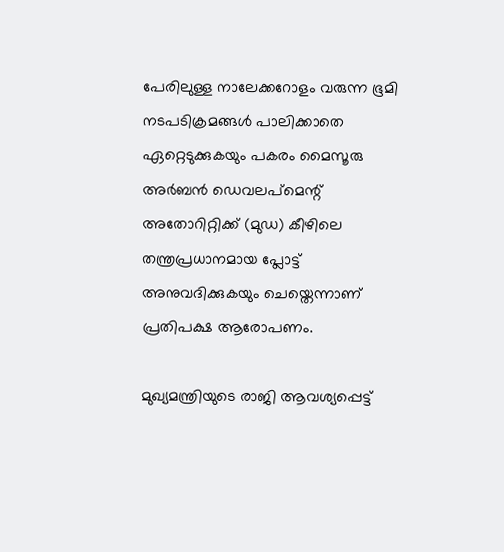പേരിലുള്ള നാലേക്കറോളം വരുന്ന ഭൂമി നടപടിക്രമങ്ങള്‍ പാലിക്കാതെ ഏറ്റെടുക്കുകയും പകരം മൈസൂരു അർബൻ ഡെവലപ്മെന്റ് അതോറിറ്റിക്ക് (മുഡ) കീഴിലെ തന്ത്രപ്രധാനമായ പ്ലോട്ട് അനുവദിക്കുകയും ചെയ്തെന്നാണ് പ്രതിപക്ഷ ആരോപണം.

മുഖ്യമന്ത്രിയുടെ രാജി ആവശ്യപ്പെട്ട്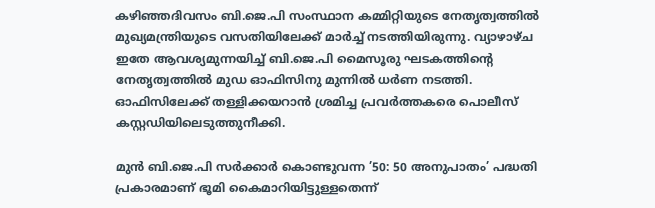കഴിഞ്ഞദിവസം ബി.ജെ.പി സംസ്ഥാന കമ്മിറ്റിയുടെ നേതൃത്വത്തില്‍ മുഖ്യമന്ത്രിയുടെ വസതിയിലേക്ക് മാർച്ച്‌ നടത്തിയിരുന്നു. വ്യാഴാഴ്ച ഇതേ ആവശ്യമുന്നയിച്ച്‌ ബി.ജെ.പി മൈസൂരു ഘടകത്തിന്റെ നേതൃത്വത്തില്‍ മുഡ ഓഫിസിനു മുന്നില്‍ ധർണ നടത്തി. ഓഫിസിലേക്ക് തള്ളിക്കയറാൻ ശ്രമിച്ച പ്രവർത്തകരെ പൊലീസ് കസ്റ്റഡിയിലെടുത്തുനീക്കി.

മുൻ ബി.ജെ.പി സർക്കാർ കൊണ്ടുവന്ന ’50: 50 അനുപാതം’ പദ്ധതി പ്രകാരമാണ് ഭൂമി കൈമാറിയിട്ടുള്ളതെന്ന്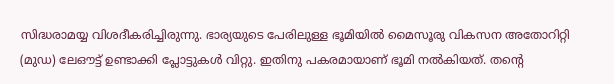സിദ്ധരാമയ്യ വിശദീകരിച്ചിരുന്നു. ഭാര്യയുടെ പേരിലുള്ള ഭൂമിയില്‍ മൈസൂരു വികസന അതോറിറ്റി (മുഡ) ലേഔട്ട് ഉണ്ടാക്കി പ്ലോട്ടുകള്‍ വിറ്റു. ഇതിനു പകരമായാണ് ഭൂമി നല്‍കിയത്. തന്റെ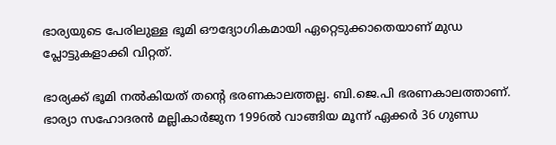ഭാര്യയുടെ പേരിലുള്ള ഭൂമി ഔദ്യോഗികമായി ഏറ്റെടുക്കാതെയാണ് മുഡ പ്ലോട്ടുകളാക്കി വിറ്റത്.

ഭാര്യക്ക് ഭൂമി നല്‍കിയത് തന്റെ ഭരണകാലത്തല്ല. ബി.ജെ.പി ഭരണകാലത്താണ്. ഭാര്യാ സഹോദരൻ മല്ലികാർജുന 1996ല്‍ വാങ്ങിയ മൂന്ന് ഏക്കർ 36 ഗുണ്ഡ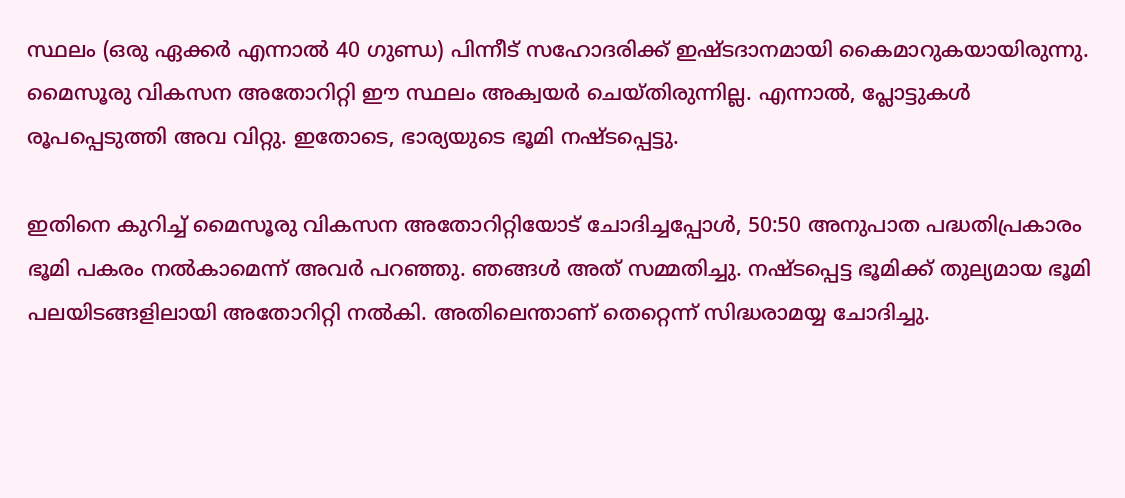സ്ഥലം (ഒരു ഏക്കർ എന്നാല്‍ 40 ഗുണ്ഡ) പിന്നീട് സഹോദരിക്ക് ഇഷ്ടദാനമായി കൈമാറുകയായിരുന്നു. മൈസൂരു വികസന അതോറിറ്റി ഈ സ്ഥലം അക്വയർ ചെയ്തിരുന്നില്ല. എന്നാല്‍, പ്ലോട്ടുകള്‍ രൂപപ്പെടുത്തി അവ വിറ്റു. ഇതോടെ, ഭാര്യയുടെ ഭൂമി നഷ്ടപ്പെട്ടു.

ഇതിനെ കുറിച്ച്‌ മൈസൂരു വികസന അതോറിറ്റിയോട് ചോദിച്ചപ്പോള്‍, 50:50 അനുപാത പദ്ധതിപ്രകാരം ഭൂമി പകരം നല്‍കാമെന്ന് അവർ പറഞ്ഞു. ഞങ്ങള്‍ അത് സമ്മതിച്ചു. നഷ്ടപ്പെട്ട ഭൂമിക്ക് തുല്യമായ ഭൂമി പലയിടങ്ങളിലായി അതോറിറ്റി നല്‍കി. അതിലെന്താണ് തെറ്റെന്ന് സിദ്ധരാമയ്യ ചോദിച്ചു.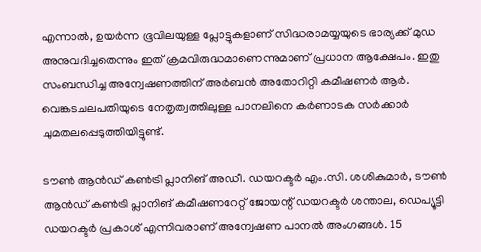എന്നാല്‍, ഉയർന്ന ഭൂവിലയുള്ള പ്ലോട്ടുകളാണ് സിദ്ധരാമയ്യയുടെ ഭാര്യക്ക് മുഡ അനുവദിച്ചതെന്നും ഇത് ക്രമവിരുദ്ധമാണെന്നുമാണ് പ്രധാന ആക്ഷേപം. ഇതു സംബന്ധിച്ച അന്വേഷണത്തിന് അർബൻ അതോറിറ്റി കമീഷണർ ആർ. വെങ്കടചലപതിയുടെ നേതൃത്വത്തിലുള്ള പാനലിനെ കർണാടക സർക്കാർ ചുമതലപ്പെടുത്തിയിട്ടുണ്ട്.

ടൗണ്‍ ആൻഡ് കണ്‍ട്രി പ്ലാനിങ് അഡീ. ഡയറക്ടർ എം.സി. ശശികുമാർ, ടൗണ്‍ ആൻഡ് കണ്‍ട്രി പ്ലാനിങ് കമീഷണറേറ്റ് ജോയന്റ് ഡയറക്ടർ ശന്താല, ഡെപ്യൂട്ടി ഡയറക്ടർ പ്രകാശ് എന്നിവരാണ് അന്വേഷണ പാനല്‍ അംഗങ്ങള്‍. 15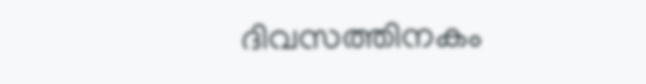ദിവസത്തിനകം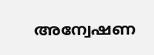അന്വേഷണ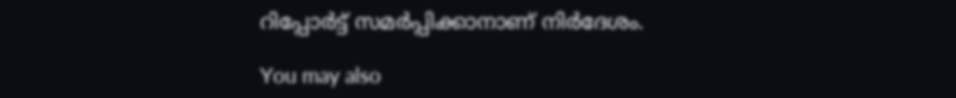റിപ്പോർട്ട് സമർപ്പിക്കാനാണ് നിർദേശം.

You may also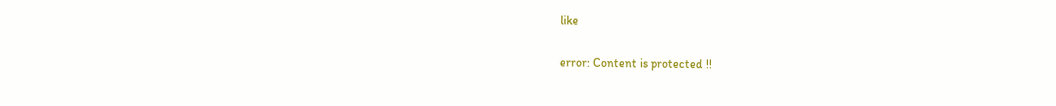like

error: Content is protected !!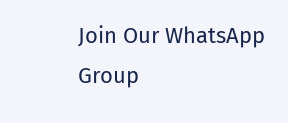Join Our WhatsApp Group